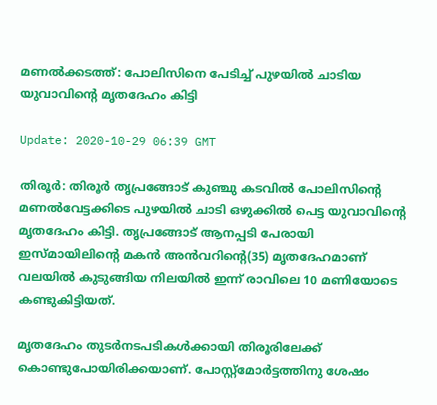മണല്‍ക്കടത്ത്: പോലിസിനെ പേടിച്ച് പുഴയില്‍ ചാടിയ യുവാവിന്റെ മൃതദേഹം കിട്ടി

Update: 2020-10-29 06:39 GMT

തിരൂര്‍: തിരൂര്‍ തൃപ്രങ്ങോട് കുഞ്ചു കടവില്‍ പോലിസിന്റെ മണല്‍വേട്ടക്കിടെ പുഴയില്‍ ചാടി ഒഴുക്കില്‍ പെട്ട യുവാവിന്റെ മൃതദേഹം കിട്ടി. തൃപ്രങ്ങോട് ആനപ്പടി പേരായി ഇസ്മായിലിന്റെ മകന്‍ അന്‍വറിന്റെ(35) മൃതദേഹമാണ് വലയില്‍ കുടുങ്ങിയ നിലയില്‍ ഇന്ന് രാവിലെ 10 മണിയോടെ കണ്ടുകിട്ടിയത്.

മൃതദേഹം തുടര്‍നടപടികള്‍ക്കായി തിരൂരിലേക്ക് കൊണ്ടുപോയിരിക്കയാണ്. പോസ്റ്റ്‌മോര്‍ട്ടത്തിനു ശേഷം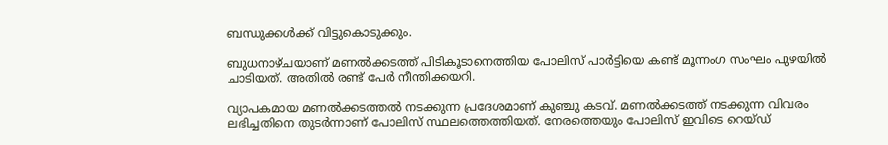ബന്ധുക്കള്‍ക്ക് വിട്ടുകൊടുക്കും.

ബുധനാഴ്ചയാണ് മണല്‍ക്കടത്ത് പിടികൂടാനെത്തിയ പോലിസ് പാര്‍ട്ടിയെ കണ്ട് മൂന്നംഗ സംഘം പുഴയില്‍ ചാടിയത്. അതില്‍ രണ്ട് പേര്‍ നീന്തിക്കയറി.

വ്യാപകമായ മണല്‍ക്കടത്തല്‍ നടക്കുന്ന പ്രദേശമാണ് കുഞ്ചു കടവ്. മണല്‍ക്കടത്ത് നടക്കുന്ന വിവരം ലഭിച്ചതിനെ തുടര്‍ന്നാണ് പോലിസ് സ്ഥലത്തെത്തിയത്. നേരത്തെയും പോലിസ് ഇവിടെ റെയ്ഡ്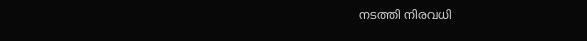നടത്തി നിരവധി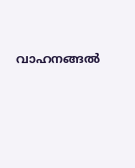വാഹനങ്ങല്‍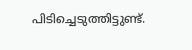പിടിച്ചെടുത്തിട്ടുണ്ട്.